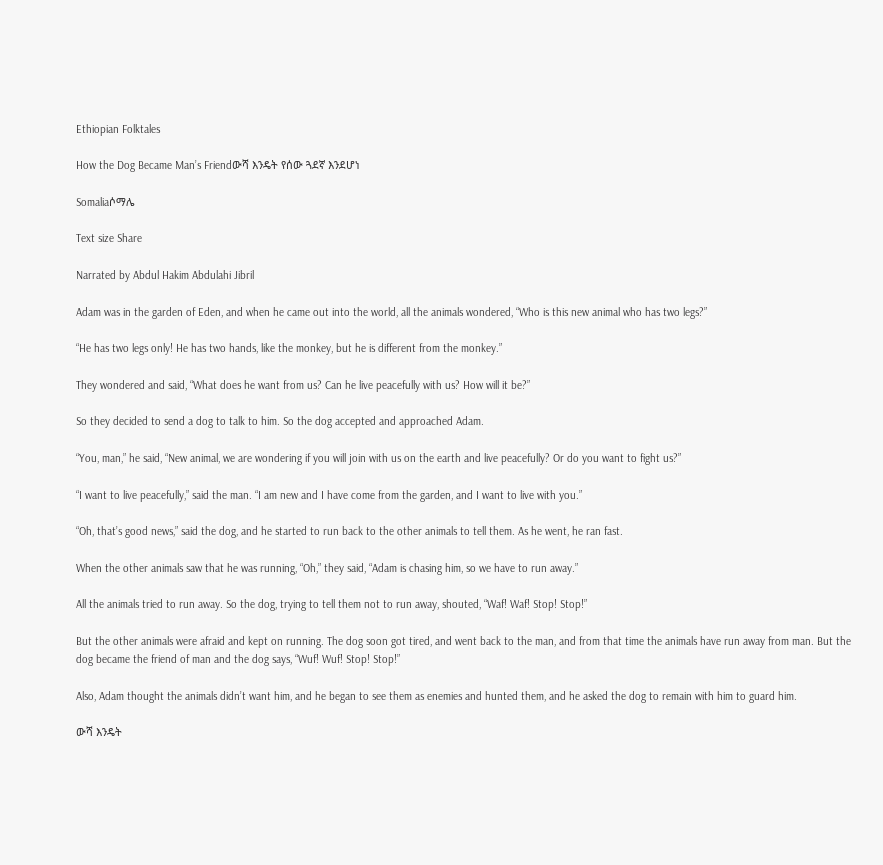Ethiopian Folktales

How the Dog Became Man’s Friendውሻ እንዴት የሰው ጓደኛ እንደሆነ

Somaliaሶማሌ

Text size Share

Narrated by Abdul Hakim Abdulahi Jibril

Adam was in the garden of Eden, and when he came out into the world, all the animals wondered, “Who is this new animal who has two legs?”

“He has two legs only! He has two hands, like the monkey, but he is different from the monkey.”

They wondered and said, “What does he want from us? Can he live peacefully with us? How will it be?”

So they decided to send a dog to talk to him. So the dog accepted and approached Adam.

“You, man,” he said, “New animal, we are wondering if you will join with us on the earth and live peacefully? Or do you want to fight us?”

“I want to live peacefully,” said the man. “I am new and I have come from the garden, and I want to live with you.”

“Oh, that’s good news,” said the dog, and he started to run back to the other animals to tell them. As he went, he ran fast.

When the other animals saw that he was running, “Oh,” they said, “Adam is chasing him, so we have to run away.”

All the animals tried to run away. So the dog, trying to tell them not to run away, shouted, “Waf! Waf! Stop! Stop!”

But the other animals were afraid and kept on running. The dog soon got tired, and went back to the man, and from that time the animals have run away from man. But the dog became the friend of man and the dog says, “Wuf! Wuf! Stop! Stop!”

Also, Adam thought the animals didn’t want him, and he began to see them as enemies and hunted them, and he asked the dog to remain with him to guard him.

ውሻ እንዴት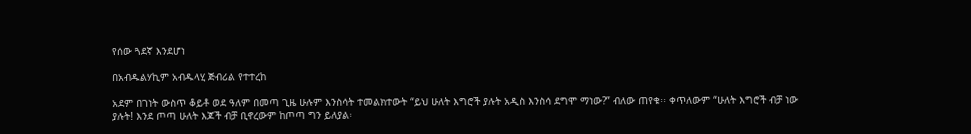የሰው ጓደኛ እንደሆነ

በአብዱልሃኪም አብዱላሂ ጅብሪል የተተረከ

አደም በገነት ውስጥ ቆይቶ ወደ ዓለም በመጣ ጊዜ ሁሉም እንስሳት ተመልክተውት “ይህ ሁለት እግሮች ያሉት አዲስ እንስሳ ደግሞ ማነው?” ብለው ጠየቁ፡፡ ቀጥለውም “ሁለት እግሮች ብቻ ነው ያሉት! እንደ ጦጣ ሁለት እጆች ብቻ ቢኖረውም ከጦጣ ግን ይለያል፡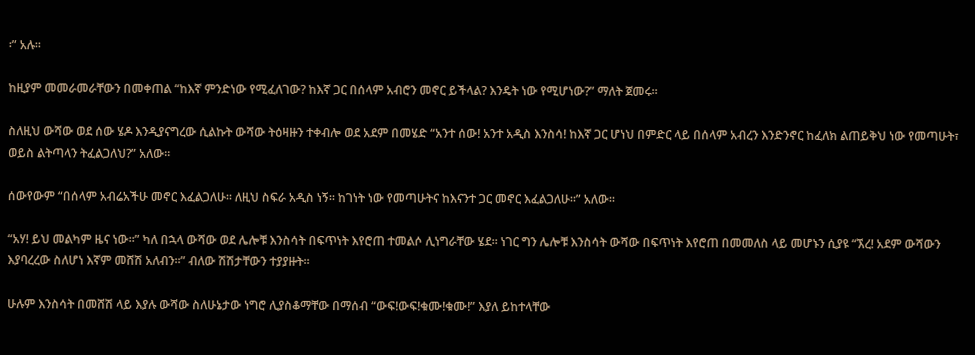፡” አሉ፡፡

ከዚያም መመራመራቸውን በመቀጠል “ከእኛ ምንድነው የሚፈለገው? ከእኛ ጋር በሰላም አብሮን መኖር ይችላል? እንዴት ነው የሚሆነው?” ማለት ጀመሩ፡፡

ስለዚህ ውሻው ወደ ሰው ሄዶ እንዲያናግረው ሲልኩት ውሻው ትዕዛዙን ተቀብሎ ወደ አደም በመሄድ “አንተ ሰው! አንተ አዲስ እንስሳ! ከእኛ ጋር ሆነህ በምድር ላይ በሰላም አብረን እንድንኖር ከፈለክ ልጠይቅህ ነው የመጣሁት፣ ወይስ ልትጣላን ትፈልጋለህ?” አለው፡፡

ሰውየውም “በሰላም አብሬአችሁ መኖር እፈልጋለሁ፡፡ ለዚህ ስፍራ አዲስ ነኝ፡፡ ከገነት ነው የመጣሁትና ከእናንተ ጋር መኖር እፈልጋለሁ፡፡” አለው፡፡

“አሃ! ይህ መልካም ዜና ነው፡፡” ካለ በኋላ ውሻው ወደ ሌሎቹ እንስሳት በፍጥነት እየሮጠ ተመልሶ ሊነግራቸው ሄደ፡፡ ነገር ግን ሌሎቹ እንስሳት ውሻው በፍጥነት እየሮጠ በመመለስ ላይ መሆኑን ሲያዩ “ኧረ! አደም ውሻውን እያባረረው ስለሆነ እኛም መሸሽ አለብን፡፡” ብለው ሽሽታቸውን ተያያዙት፡፡

ሁሉም እንስሳት በመሸሽ ላይ እያሉ ውሻው ስለሁኔታው ነግሮ ሊያስቆማቸው በማሰብ “ውፍ!ውፍ!ቁሙ!ቁሙ!” እያለ ይከተላቸው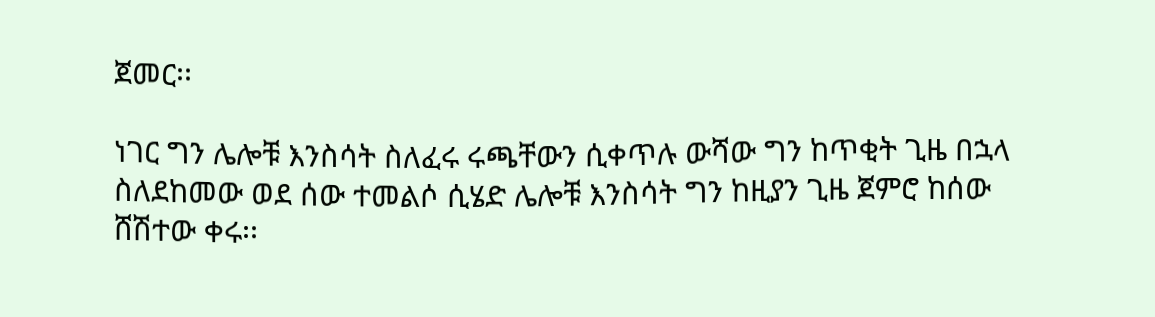ጀመር፡፡

ነገር ግን ሌሎቹ እንስሳት ስለፈሩ ሩጫቸውን ሲቀጥሉ ውሻው ግን ከጥቂት ጊዜ በኋላ ስለደከመው ወደ ሰው ተመልሶ ሲሄድ ሌሎቹ እንስሳት ግን ከዚያን ጊዜ ጀምሮ ከሰው ሸሽተው ቀሩ፡፡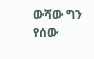ውሻው ግን የሰው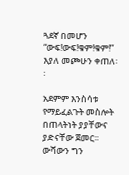ጓደኛ በመሆን “ውፍ!ውፍ!ቁም!ቁም!” እያለ መጮሁን ቀጠለ፡፡

አደምም እንስሳቱ የማይፈልጉት መስሎት በጠላትነት ያያቸውና ያድናቸው ጀመር፡፡ ውሻውን ግን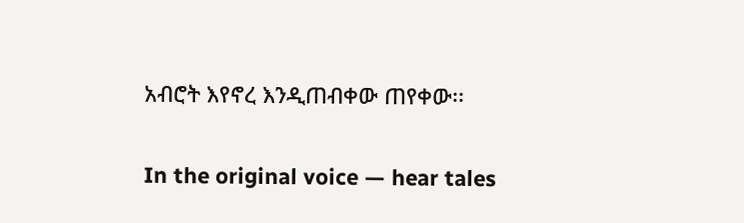አብሮት እየኖረ እንዲጠብቀው ጠየቀው፡፡

In the original voice — hear tales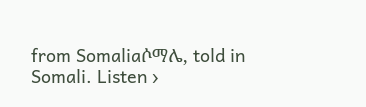from Somaliaሶማሌ, told in Somali. Listen ›